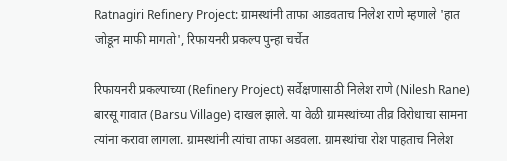Ratnagiri Refinery Project: ग्रामस्थांनी ताफा आडवताच निलेश राणे म्हणाले 'हात जोडून माफी मागतो', रिफायनरी प्रकल्प पुन्हा चर्चेत

रिफायनरी प्रकल्पाच्या (Refinery Project) सर्वेक्षणासाठी निलेश राणे (Nilesh Rane) बारसू गावात (Barsu Village) दाखल झाले. या वेळी ग्रामस्थांच्या तीव्र विरोधाचा सामना त्यांना करावा लागला. ग्रामस्थांनी त्यांचा ताफा अडवला. ग्रामस्थांचा रोश पाहताच निलेश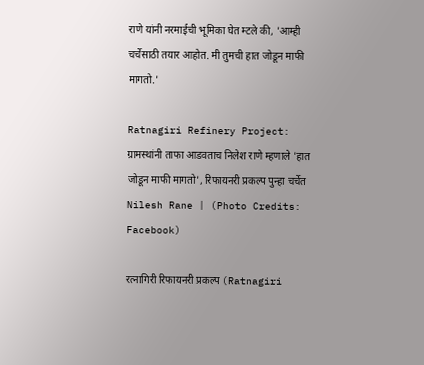राणे यांनी नरमाईची भूमिका घेत म्टले की, 'आम्ही चर्चेसाठी तयार आहोत. मी तुमची हात जोडून माफी मागतो.'

Ratnagiri Refinery Project: ग्रामस्थांनी ताफा आडवताच निलेश राणे म्हणाले 'हात जोडून माफी मागतो', रिफायनरी प्रकल्प पुन्हा चर्चेत
Nilesh Rane | (Photo Credits: Facebook)

रत्नागिरी रिफायनरी प्रकल्प (Ratnagiri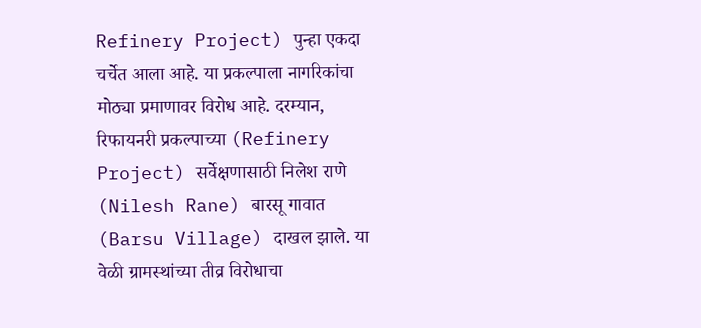Refinery Project) पुन्हा एकदा चर्चेत आला आहे. या प्रकल्पाला नागरिकांचा मोठ्या प्रमाणावर विरोध आहे. दरम्यान, रिफायनरी प्रकल्पाच्या (Refinery Project) सर्वेक्षणासाठी निलेश राणे (Nilesh Rane) बारसू गावात (Barsu Village) दाखल झाले. या वेळी ग्रामस्थांच्या तीव्र विरोधाचा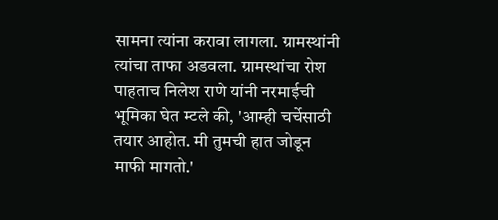सामना त्यांना करावा लागला. ग्रामस्थांनी त्यांचा ताफा अडवला. ग्रामस्थांचा रोश पाहताच निलेश राणे यांनी नरमाईची भूमिका घेत म्टले की, 'आम्ही चर्चेसाठी तयार आहोत. मी तुमची हात जोडून माफी मागतो.'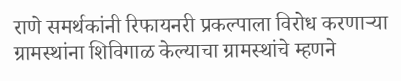राणे समर्थकांनी रिफायनरी प्रकल्पाला विरोध करणाऱ्या ग्रामस्थांना शिविगाळ केल्याचा ग्रामस्थांचे म्हणने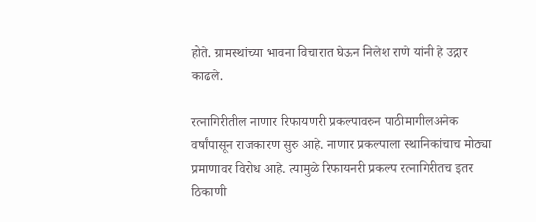होते. ग्रामस्थांच्या भावना विचारात घेऊन निलेश राणे यांनी हे उद्गार काढले.

रत्नागिरीतील नाणार रिफायणरी प्रकल्पावरुन पाठीमागीलअनेक वर्षांपासून राजकारण सुरु आहे. नाणार प्रकल्पाला स्थानिकांचाच मोठ्या प्रमाणावर विरोध आहे. त्यामुळे रिफायनरी प्रकल्प रत्नागिरीतच इतर ठिकाणी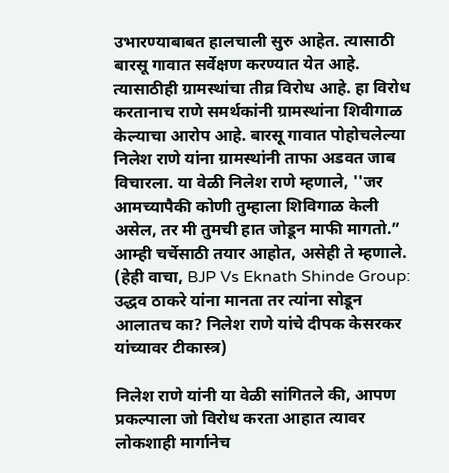उभारण्याबाबत हालचाली सुरु आहेत. त्यासाठी बारसू गावात सर्वेक्षण करण्यात येत आहे. त्यासाठीही ग्रामस्थांचा तीव्र विरोध आहे. हा विरोध करतानाच राणे समर्थकांनी ग्रामस्थांना शिवीगाळ केल्याचा आरोप आहे. बारसू गावात पोहोचलेल्या निलेश राणे यांना ग्रामस्थांनी ताफा अडवत जाब विचारला. या वेळी निलेश राणे म्हणाले, ''जर आमच्यापैकी कोणी तुम्हाला शिविगाळ केली असेल, तर मी तुमची हात जोडून माफी मागतो.” आम्ही चर्चेसाठी तयार आहोत, असेही ते म्हणाले. (हेही वाचा, BJP Vs Eknath Shinde Group: उद्धव ठाकरे यांना मानता तर त्यांना सोडून आलातच का? निलेश राणे यांचे दीपक केसरकर यांच्यावर टीकास्त्र)

निलेश राणे यांनी या वेळी सांगितले की, आपण प्रकल्पाला जो विरोध करता आहात त्यावर लोकशाही मार्गानेच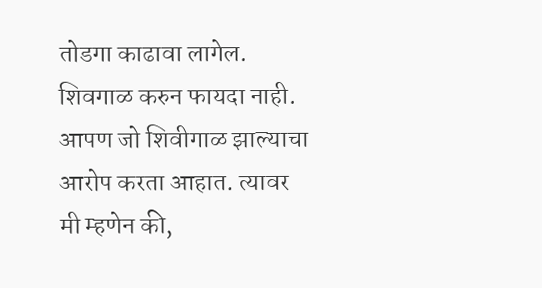तोडगा काढावा लागेल. शिवगाळ करुन फायदा नाही. आपण जो शिवीगाळ झाल्याचा आरोप करता आहात. त्यावर मी म्हणेन की,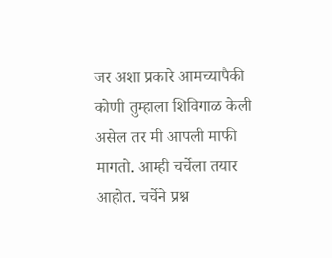जर अशा प्रकारे आमच्यापैकी कोणी तुम्हाला शिविगाळ केली असेल तर मी आपली माफी मागतो. आम्ही चर्चेला तयार आहोत. चर्चेने प्रश्न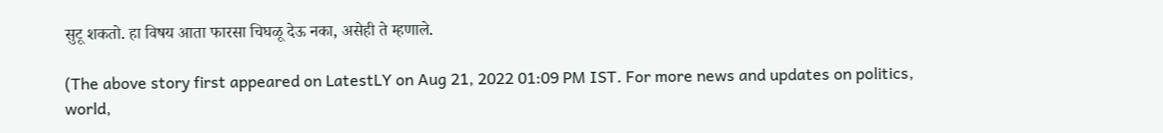सुटू शकतो. हा विषय आता फारसा चिघळू देऊ नका, असेही ते म्हणाले.

(The above story first appeared on LatestLY on Aug 21, 2022 01:09 PM IST. For more news and updates on politics, world,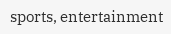sports, entertainment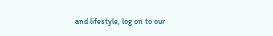and lifestyle, log on to our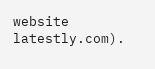website latestly.com).